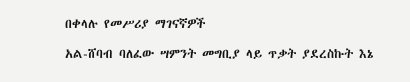በቀላሉ የመሥሪያ ማገናኛዎች

አል-ሸባብ ባለፈው ሣምንት መግቢያ ላይ ጥቃት ያደረስኩት እኔ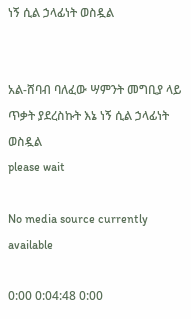ነኝ ሲል ኃላፊነት ወስዷል


አል-ሸባብ ባለፈው ሣምንት መግቢያ ላይ ጥቃት ያደረስኩት እኔ ነኝ ሲል ኃላፊነት ወስዷል
please wait

No media source currently available

0:00 0:04:48 0:00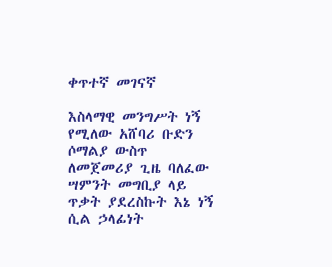ቀጥተኛ መገናኛ

እስላማዊ መንግሥት ነኝ የሚለው አሸባሪ ቡድን ሶማልያ ውስጥ ለመጀመሪያ ጊዜ ባለፈው ሣምንት መግቢያ ላይ ጥቃት ያደረስኩት እኔ ነኝ ሲል ኃላፊነት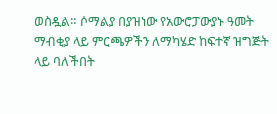ወስዷል። ሶማልያ በያዝነው የአውሮፓውያኑ ዓመት ማብቂያ ላይ ምርጫዎችን ለማካሄድ ከፍተኛ ዝግጅት ላይ ባለችበት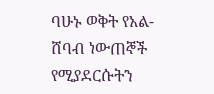ባሁኑ ወቅት የአል-ሸባብ ነውጠኞች የሚያደርሱትን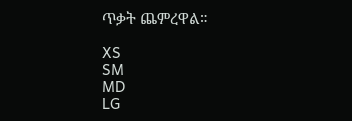ጥቃት ጨምረዋል።

XS
SM
MD
LG